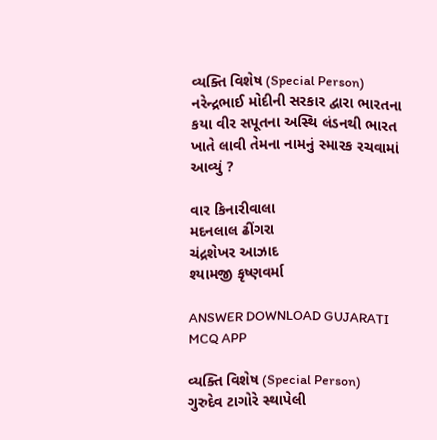વ્યક્તિ વિશેષ (Special Person)
નરેન્દ્રભાઈ મોદીની સરકાર દ્વારા ભારતના કયા વીર સપૂતના અસ્થિ લંડનથી ભારત ખાતે લાવી તેમના નામનું સ્મારક રચવામાં આવ્યું ?

વાર કિનારીવાલા
મદનલાલ ઢીંગરા
ચંદ્રશેખર આઝાદ
શ્યામજી કૃષ્ણવર્મા

ANSWER DOWNLOAD GUJARATI MCQ APP

વ્યક્તિ વિશેષ (Special Person)
ગુરુદેવ ટાગોરે સ્થાપેલી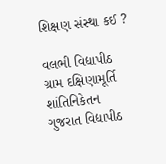શિક્ષણ સંસ્થા કઈ ?

વલભી વિદ્યાપીઠ
ગ્રામ દક્ષિણામૂર્તિ
શાંતિનિકેતન
ગુજરાત વિદ્યાપીઠ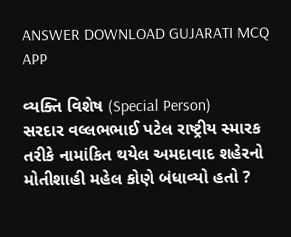ANSWER DOWNLOAD GUJARATI MCQ APP

વ્યક્તિ વિશેષ (Special Person)
સરદાર વલ્લભભાઈ પટેલ રાષ્ટ્રીય સ્મારક તરીકે નામાંકિત થયેલ અમદાવાદ શહેરનો મોતીશાહી મહેલ કોણે બંધાવ્યો હતો ?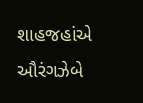શાહજહાંએ
ઔરંગઝેબે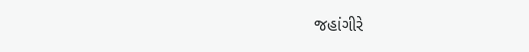જહાંગીરે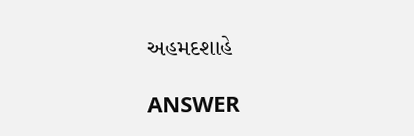અહમદશાહે

ANSWER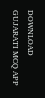DOWNLOAD GUJARATI MCQ APP